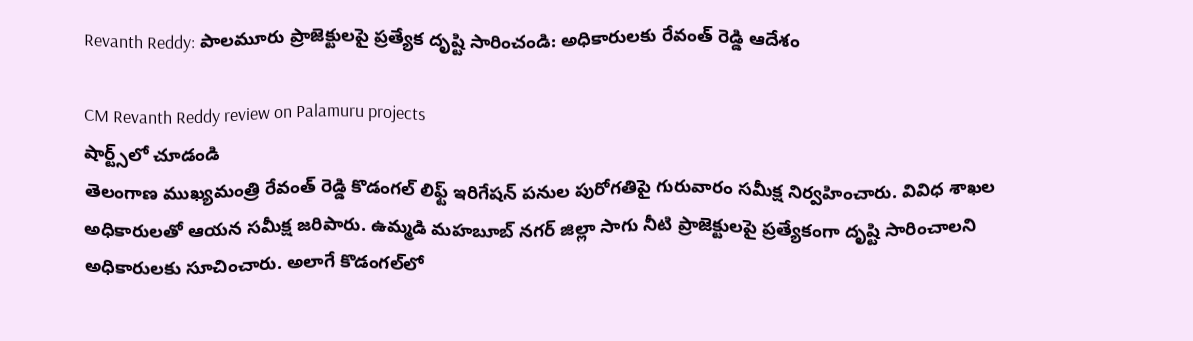Revanth Reddy: పాలమూరు ప్రాజెక్టులపై ప్రత్యేక దృష్టి సారించండి: అధికారులకు రేవంత్ రెడ్డి ఆదేశం

CM Revanth Reddy review on Palamuru projects
షార్ట్స్‌లో చూడండి
తెలంగాణ ముఖ్యమంత్రి రేవంత్ రెడ్డి కొడంగల్ లిఫ్ట్ ఇరిగేషన్ పనుల పురోగతిపై గురువారం సమీక్ష నిర్వహించారు. వివిధ శాఖల అధికారులతో ఆయన సమీక్ష జరిపారు. ఉమ్మడి మహబూబ్ నగర్ జిల్లా సాగు నీటి ప్రాజెక్టులపై ప్రత్యేకంగా దృష్టి సారించాలని అధికారులకు సూచించారు. అలాగే కొడంగల్‌లో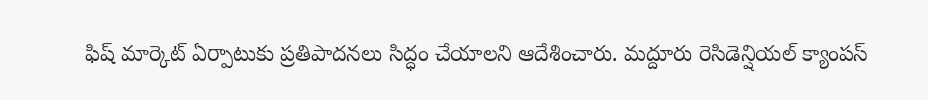ఫిష్ మార్కెట్ ఏర్పాటుకు ప్రతిపాదనలు సిద్ధం చేయాలని ఆదేశించారు. మద్దూరు రెసిడెన్షియల్ క్యాంపస్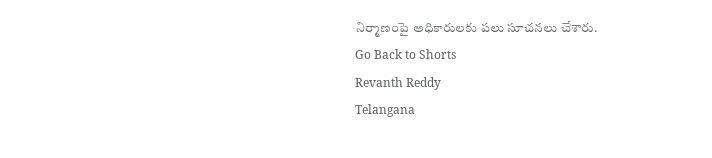నిర్మాణంపై అధికారులకు పలు సూచనలు చేశారు.
Go Back to Shorts
Revanth Reddy
Telangana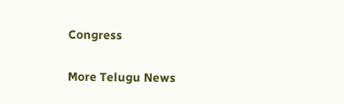Congress

More Telugu News